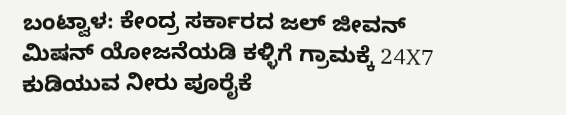ಬಂಟ್ವಾಳ: ಕೇಂದ್ರ ಸರ್ಕಾರದ ಜಲ್ ಜೀವನ್ ಮಿಷನ್ ಯೋಜನೆಯಡಿ ಕಳ್ಳಿಗೆ ಗ್ರಾಮಕ್ಕೆ 24X7 ಕುಡಿಯುವ ನೀರು ಪೂರೈಕೆ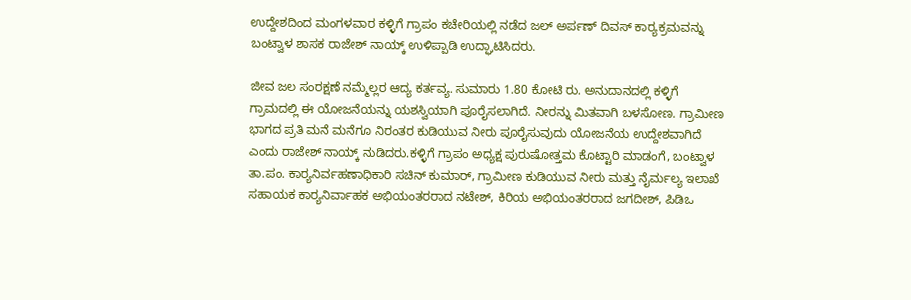ಉದ್ದೇಶದಿಂದ ಮಂಗಳವಾರ ಕಳ್ಳಿಗೆ ಗ್ರಾಪಂ ಕಚೇರಿಯಲ್ಲಿ ನಡೆದ ಜಲ್ ಅರ್ಪಣ್ ದಿವಸ್ ಕಾರ್‍ಯಕ್ರಮವನ್ನು ಬಂಟ್ವಾಳ ಶಾಸಕ ರಾಜೇಶ್ ನಾಯ್ಕ್ ಉಳಿಪ್ಪಾಡಿ ಉದ್ಘಾಟಿಸಿದರು.

ಜೀವ ಜಲ ಸಂರಕ್ಷಣೆ ನಮ್ಮೆಲ್ಲರ ಆದ್ಯ ಕರ್ತವ್ಯ. ಸುಮಾರು 1.80 ಕೋಟಿ ರು. ಅನುದಾನದಲ್ಲಿ ಕಳ್ಳಿಗೆ ಗ್ರಾಮದಲ್ಲಿ ಈ ಯೋಜನೆಯನ್ನು ಯಶಸ್ವಿಯಾಗಿ ಪೂರೈಸಲಾಗಿದೆ. ನೀರನ್ನು ಮಿತವಾಗಿ ಬಳಸೋಣ. ಗ್ರಾಮೀಣ ಭಾಗದ ಪ್ರತಿ ಮನೆ ಮನೆಗೂ ನಿರಂತರ ಕುಡಿಯುವ ನೀರು ಪೂರೈಸುವುದು ಯೋಜನೆಯ ಉದ್ದೇಶವಾಗಿದೆ ಎಂದು ರಾಜೇಶ್ ನಾಯ್ಕ್ ನುಡಿದರು.ಕಳ್ಳಿಗೆ ಗ್ರಾಪಂ ಅಧ್ಯಕ್ಷ ಪುರುಷೋತ್ತಮ ಕೊಟ್ಟಾರಿ ಮಾಡಂಗೆ, ಬಂಟ್ವಾಳ ತಾ.ಪಂ. ಕಾರ್‍ಯನಿರ್ವಹಣಾಧಿಕಾರಿ ಸಚಿನ್ ಕುಮಾರ್, ಗ್ರಾಮೀಣ ಕುಡಿಯುವ ನೀರು ಮತ್ತು ನೈರ್ಮಲ್ಯ ಇಲಾಖೆ ಸಹಾಯಕ ಕಾರ್‍ಯನಿರ್ವಾಹಕ ಅಭಿಯಂತರರಾದ ನಟೇಶ್, ಕಿರಿಯ ಅಭಿಯಂತರರಾದ ಜಗದೀಶ್, ಪಿಡಿಒ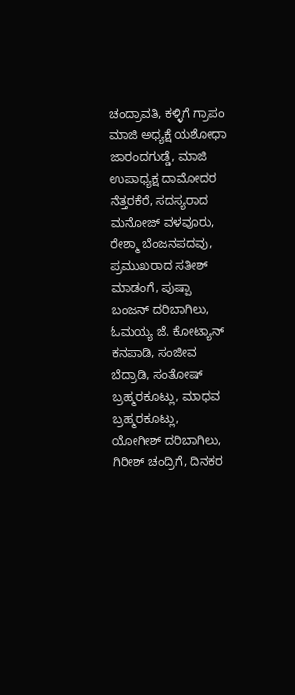ಚಂದ್ರಾವತಿ, ಕಳ್ಳಿಗೆ ಗ್ರಾಪಂ ಮಾಜಿ ಅಧ್ಯಕ್ಷೆ ಯಶೋಧಾ ಜಾರಂದಗುಡ್ಡೆ, ಮಾಜಿ ಉಪಾಧ್ಯಕ್ಷ ದಾಮೋದರ ನೆತ್ತರಕೆರೆ, ಸದಸ್ಯರಾದ ಮನೋಜ್ ವಳವೂರು, ರೇಶ್ಮಾ ಬೆಂಜನಪದವು, ಪ್ರಮುಖರಾದ ಸತೀಶ್ ಮಾಡಂಗೆ, ಪುಷ್ಪಾ ಬಂಜನ್ ದರಿಬಾಗಿಲು, ಓಮಯ್ಯ ಜೆ. ಕೋಟ್ಯಾನ್ ಕನಪಾಡಿ, ಸಂಜೀವ ಬೆದ್ರಾಡಿ, ಸಂತೋಷ್ ಬ್ರಹ್ಮರಕೂಟ್ಲು, ಮಾಧವ ಬ್ರಹ್ಮರಕೂಟ್ಲು, ಯೋಗೀಶ್ ದರಿಬಾಗಿಲು, ಗಿರೀಶ್ ಚಂದ್ರಿಗೆ, ದಿನಕರ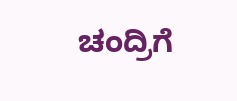ಚಂದ್ರಿಗೆ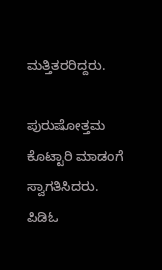ಮತ್ತಿತರರಿದ್ದರು.

ಪುರುಷೋತ್ತಮ ಕೊಟ್ಟಾರಿ ಮಾಡಂಗೆ ಸ್ವಾಗತಿಸಿದರು. ಪಿಡಿಓ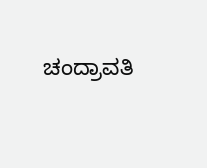ಚಂದ್ರಾವತಿ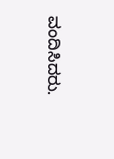ವಂದಿಸಿದರು.